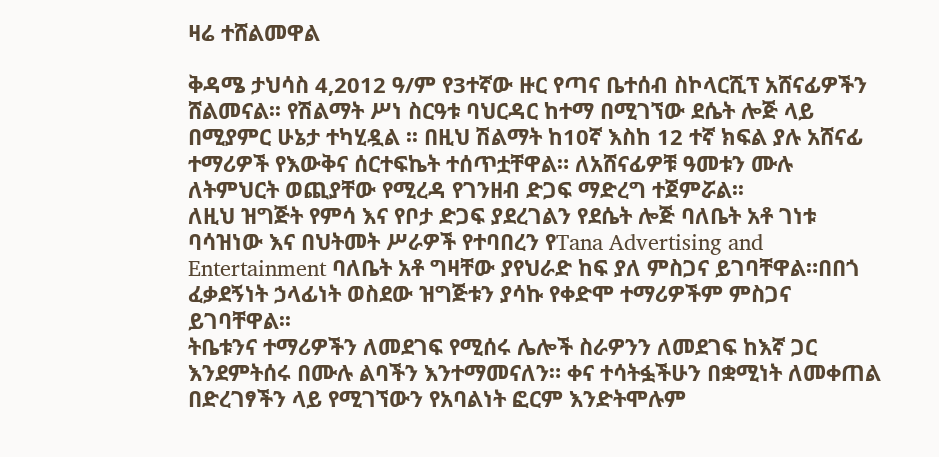ዛሬ ተሸልመዋል

ቅዳሜ ታህሳስ 4,2012 ዓ/ም የ3ተኛው ዙር የጣና ቤተሰብ ስኮላርሺፕ አሸናፊዎችን ሸልመናል፡፡ የሽልማት ሥነ ስርዓቱ ባህርዳር ከተማ በሚገኘው ደሴት ሎጅ ላይ በሚያምር ሁኔታ ተካሂዷል ፡፡ በዚህ ሽልማት ከ10ኛ እስከ 12 ተኛ ክፍል ያሉ አሸናፊ ተማሪዎች የእውቅና ሰርተፍኬት ተሰጥቷቸዋል። ለአሸናፊዎቹ ዓመቱን ሙሉ ለትምህርት ወጪያቸው የሚረዳ የገንዘብ ድጋፍ ማድረግ ተጀምሯል፡፡
ለዚህ ዝግጅት የምሳ እና የቦታ ድጋፍ ያደረገልን የደሴት ሎጅ ባለቤት አቶ ገነቱ ባሳዝነው እና በህትመት ሥራዎች የተባበረን የTana Advertising and Entertainment ባለቤት አቶ ግዛቸው ያየህራድ ከፍ ያለ ምስጋና ይገባቸዋል።በበጎ ፈቃደኝነት ኃላፊነት ወስደው ዝግጅቱን ያሳኩ የቀድሞ ተማሪዎችም ምስጋና ይገባቸዋል፡፡
ትቤቱንና ተማሪዎችን ለመደገፍ የሚሰሩ ሌሎች ስራዎንን ለመደገፍ ከእኛ ጋር እንደምትሰሩ በሙሉ ልባችን እንተማመናለን። ቀና ተሳትፏችሁን በቋሚነት ለመቀጠል በድረገፃችን ላይ የሚገኘውን የአባልነት ፎርም እንድትሞሉም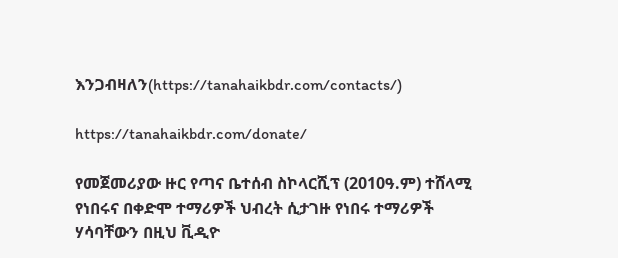እንጋብዛለን(https://tanahaikbdr.com/contacts/)

https://tanahaikbdr.com/donate/

የመጀመሪያው ዙር የጣና ቤተሰብ ስኮላርሺፕ (2010ዓ.ም) ተሸላሚ የነበሩና በቀድሞ ተማሪዎች ህብረት ሲታገዙ የነበሩ ተማሪዎች ሃሳባቸውን በዚህ ቪዲዮ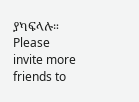ያካፍላሉ።
Please invite more friends to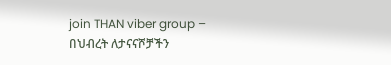join THAN viber group –
በህብረት ለታናናሾቻችን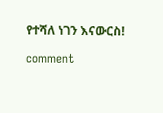የተሻለ ነገን እናውርስ!

comment